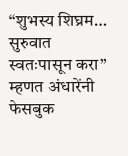“शुभस्य शिघ्रम… सुरुवात स्वतःपासून करा” म्हणत अंधारेंनी फेसबुक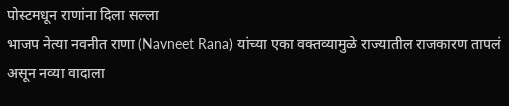पोस्टमधून राणांना दिला सल्ला
भाजप नेत्या नवनीत राणा (Navneet Rana) यांच्या एका वक्तव्यामुळे राज्यातील राजकारण तापलं असून नव्या वादाला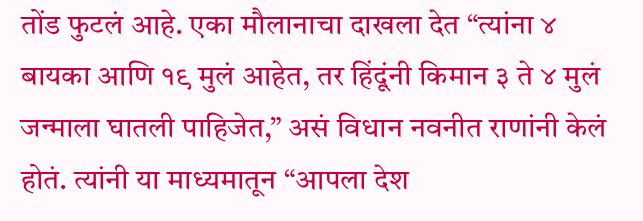तोंड फुटलं आहे. एका मौलानाचा दाखला देत “त्यांना ४ बायका आणि १९ मुलं आहेत, तर हिंदूंनी किमान ३ ते ४ मुलं जन्माला घातली पाहिजेत,” असं विधान नवनीत राणांनी केलं होतं. त्यांनी या माध्यमातून “आपला देश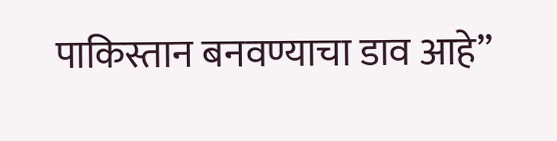पाकिस्तान बनवण्याचा डाव आहे”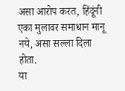असा आरोप करत, हिंदूंनी एका मुलावर समाधान मानू नये, असा सल्ला दिला होता.
या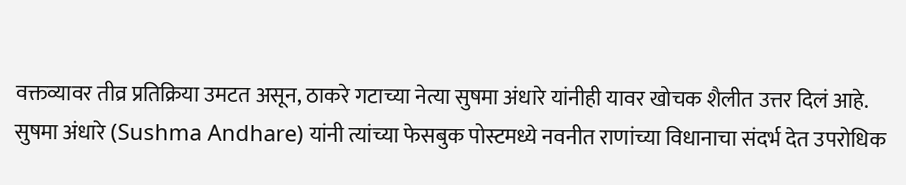वक्तव्यावर तीव्र प्रतिक्रिया उमटत असून, ठाकरे गटाच्या नेत्या सुषमा अंधारे यांनीही यावर खोचक शैलीत उत्तर दिलं आहे. सुषमा अंधारे (Sushma Andhare) यांनी त्यांच्या फेसबुक पोस्टमध्ये नवनीत राणांच्या विधानाचा संदर्भ देत उपरोधिक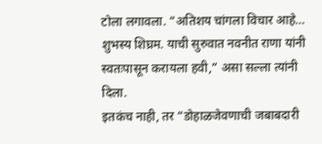टोला लगावला. “अतिशय चांगला विचार आहे… शुभस्य शिघ्रम. याची सुरुवात नवनीत राणा यांनी स्वतःपासून करायला हवी,” असा सल्ला त्यांनी दिला.
इतकंच नाही, तर “डोहाळजेवणाची जबाबदारी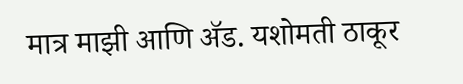मात्र माझी आणि ॲड. यशोमती ठाकूर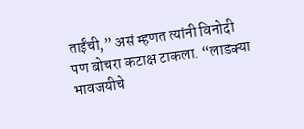ताईंची,” असं म्हणत त्यांनी विनोदी पण बोचरा कटाक्ष टाकला. “लाडक्या भावजयीचे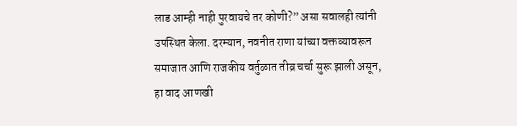लाड आम्ही नाही पुरवायचे तर कोणी?” असा सवालही त्यांनी उपस्थित केला. दरम्यान, नवनीत राणा यांच्या वक्तव्यावरून समाजात आणि राजकीय वर्तुळात तीव्र चर्चा सुरू झाली असून, हा वाद आणखी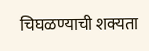चिघळण्याची शक्यता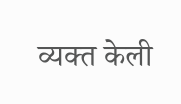व्यक्त केली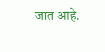जात आहे.